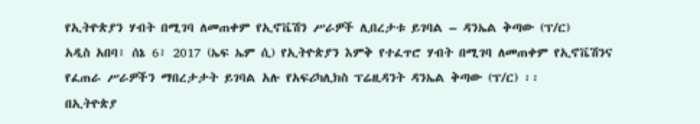የኢትዮጵያን ሃብት በሚገባ ለመጠቀም የኢኖቬሽን ሥራዎች ሊበረታቱ ይገባል – ዳንኤል ቅጣው (ፕ/ር)
አዲስ አበባ፣ ሰኔ 6፣ 2017 (ኤፍ ኤም ሲ) የኢትዮጵያን እምቅ የተፈጥሮ ሃብት በሚገባ ለመጠቀም የኢኖቬሽንና የፈጠራ ሥራዎችን ማበረታታት ይገባል አሉ የአፍሪካሊክስ ፕሬዚዳንት ዳንኤል ቅጣው (ፕ/ር) ፡፡
በኢትዮጵያ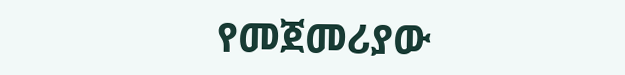የመጀመሪያው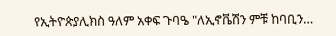የኢትዮጵያሊክስ ዓለም አቀፍ ጉባዔ "ለኢኖቬሽን ምቹ ከባቢን…